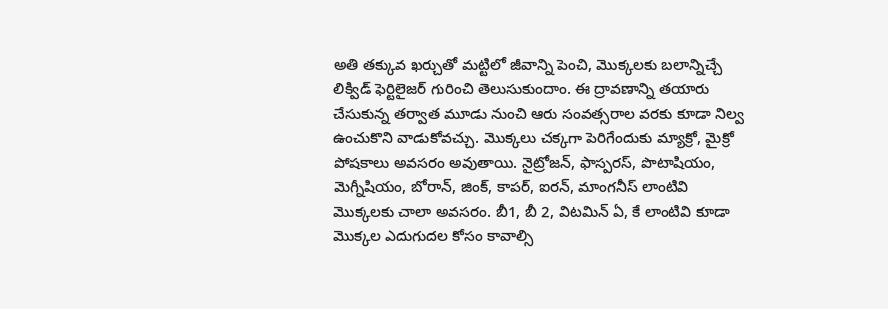అతి తక్కువ ఖర్చుతో మట్టిలో జీవాన్ని పెంచి, మొక్కలకు బలాన్నిచ్చే లిక్విడ్‌ ఫెర్టిలైజర్‌ గురించి తెలుసుకుందాం. ఈ ద్రావణాన్ని తయారు చేసుకున్న తర్వాత మూడు నుంచి ఆరు సంవత్సరాల వరకు కూడా నిల్వ ఉంచుకొని వాడుకోవచ్చు. మొక్కలు చక్కగా పెరిగేందుకు మ్యాక్రో, మైక్రో పోషకాలు అవసరం అవుతాయి. నైట్రోజన్‌, ఫాస్పరస్‌, పొటాషియం, మెగ్నీషియం, బోరాన్‌, జింక్‌, కాపర్, ఐరన్‌, మాంగనీస్‌ లాంటివి మొక్కలకు చాలా అవసరం. బీ1, బీ 2, విటమిన్ ఏ, కే లాంటివి కూడా మొక్కల ఎదుగుదల కోసం కావాల్సి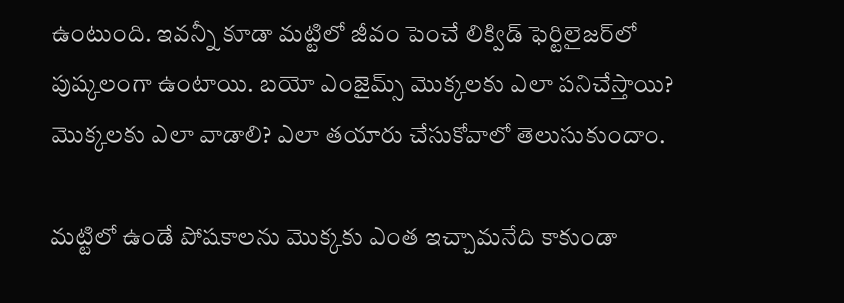ఉంటుంది. ఇవన్నీ కూడా మట్టిలో జీవం పెంచే లిక్విడ్ ఫెర్టిలైజర్‌లో పుష్కలంగా ఉంటాయి. బయో ఎంజైమ్స్‌ మొక్కలకు ఎలా పనిచేస్తాయి? మొక్కలకు ఎలా వాడాలి? ఎలా తయారు చేసుకోవాలో తెలుసుకుందాం.

మట్టిలో ఉండే పోషకాలను మొక్కకు ఎంత ఇచ్చామనేది కాకుండా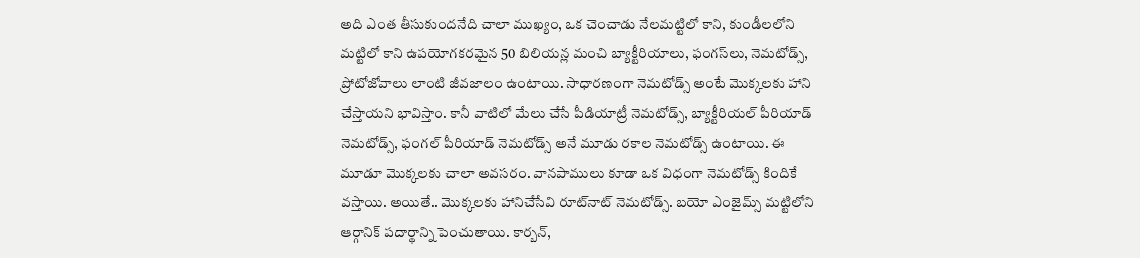అది ఎంత తీసుకుందనేది చాలా ముఖ్యం, ఒక చెంచాడు నేలమట్టిలో కాని, కుండీలలోని మట్టిలో కాని ఉపయోగకరమైన 50 బిలియన్ల మంచి బ్యాక్టీరియాలు, ఫంగస్‌లు, నెమటోడ్స్‌, ప్రోటోజోవాలు లాంటి జీవజాలం ఉంటాయి. సాధారణంగా నెమటోడ్స్‌ అంటే మొక్కలకు హాని చేస్తాయని భావిస్తాం. కానీ వాటిలో మేలు చేసే పీడియాట్రీ నెమటోడ్స్, బ్యాక్టీరియల్ పీరియాడ్ నెమటోడ్స్‌, ఫంగల్‌ పీరియాడ్‌ నెమటోడ్స్‌ అనే మూడు రకాల నెమటోడ్స్‌ ఉంటాయి. ఈ మూడూ మొక్కలకు చాలా అవసరం. వానపాములు కూడా ఒక విధంగా నెమటోడ్స్‌ కిందికే వస్తాయి. అయితే.. మొక్కలకు హానిచేసేవి రూట్‌నాట్‌ నెమటోడ్స్‌. బయో ఎంజైమ్స్‌ మట్టిలోని ఆర్గానిక్‌ పదార్థాన్ని పెంచుతాయి. కార్బన్‌,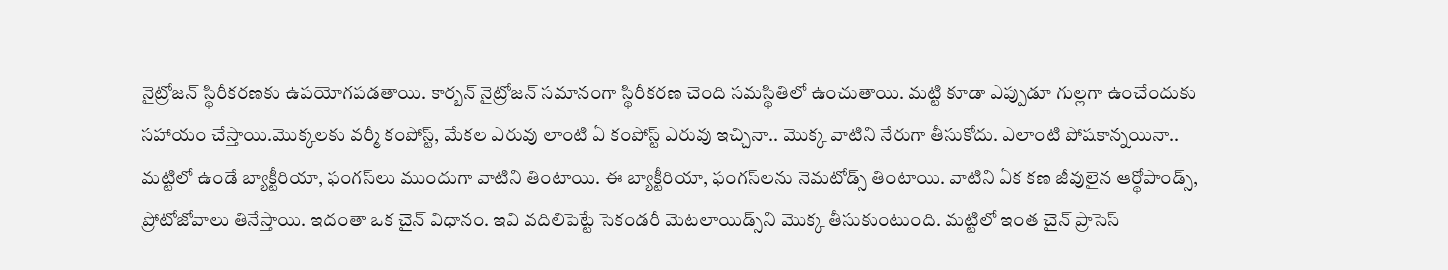నైట్రోజన్‌ స్థిరీకరణకు ఉపయోగపడతాయి. కార్బన్ నైట్రోజన్‌ సమానంగా స్థిరీకరణ చెంది సమస్థితిలో ఉంచుతాయి. మట్టి కూడా ఎప్పుడూ గుల్లగా ఉంచేందుకు సహాయం చేస్తాయి.మొక్కలకు వర్మీ కంపోస్ట్‌, మేకల ఎరువు లాంటి ఏ కంపోస్ట్‌ ఎరువు ఇచ్చినా.. మొక్క వాటిని నేరుగా తీసుకోదు. ఎలాంటి పోషకాన్నయినా.. మట్టిలో ఉండే బ్యాక్టీరియా, ఫంగస్‌లు ముందుగా వాటిని తింటాయి. ఈ బ్యాక్టీరియా, ఫంగస్‌లను నెమటోడ్స్‌ తింటాయి. వాటిని ఏక కణ జీవులైన ఆర్థోపాండ్స్‌, ప్రోటోజోవాలు తినేస్తాయి. ఇదంతా ఒక చైన్‌ విధానం. ఇవి వదిలిపెట్టే సెకండరీ మెటలాయిడ్స్‌ని మొక్క తీసుకుంటుంది. మట్టిలో ఇంత చైన్‌ ప్రాసెస్‌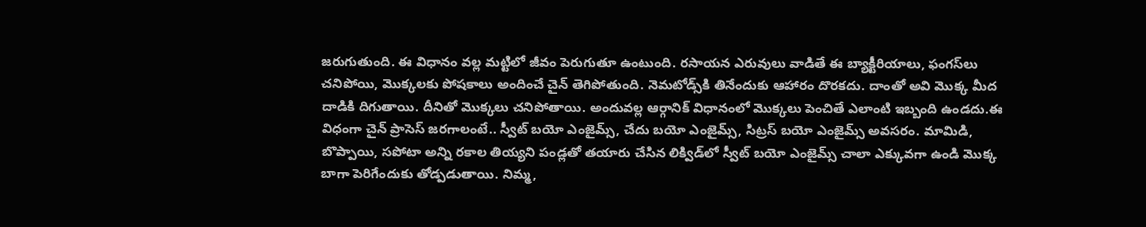జరుగుతుంది. ఈ విధానం వల్ల మట్టిలో జీవం పెరుగుతూ ఉంటుంది. రసాయన ఎరువులు వాడితే ఈ బ్యాక్టీరియాలు, ఫంగస్‌లు చనిపోయి, మొక్కలకు పోషకాలు అందించే చైన్ తెగిపోతుంది. నెమటోడ్స్‌కి తినేందుకు ఆహారం దొరకదు. దాంతో అవి మొక్క మీద దాడికి దిగుతాయి. దీనితో మొక్కలు చనిపోతాయి. అందువల్ల ఆర్గానిక్‌ విధానంలో మొక్కలు పెంచితే ఎలాంటి ఇబ్బంది ఉండదు.ఈ విధంగా చైన్‌ ప్రాసెస్ జరగాలంటే.. స్వీట్ బయో ఎంజైమ్స్‌, చేదు బయో ఎంజైమ్స్‌, సిట్రస్ బయో ఎంజైమ్స్‌ అవసరం. మామిడి, బొప్పాయి, సపోటా అన్ని రకాల తియ్యని పండ్లతో తయారు చేసిన లిక్విడ్‌లో స్వీట్ బయో ఎంజైమ్స్‌ చాలా ఎక్కువగా ఉండి మొక్క బాగా పెరిగేందుకు తోడ్పడుతాయి. నిమ్మ,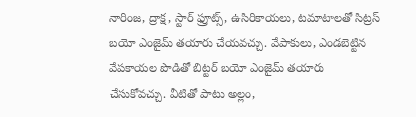నారింజ, ద్రాక్ష, స్టార్ ఫ్రూట్స్‌, ఉసిరికాయలు, టమాటాలతో సిట్రస్ బయో ఎంజైమ్ తయారు చేయవచ్చు. వేపాకులు, ఎండబెట్టిన వేపకాయల పొడితో బిట్టర్ బయో ఎంజైమ్‌ తయారు చేసుకోవచ్చు. వీటితో పాటు అల్లం,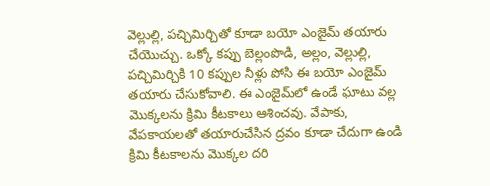వెల్లుల్లి, పచ్చిమిర్చితో కూడా బయో ఎంజైమ్‌ తయారు చేయొచ్చు. ఒక్కో కప్పు బెల్లంపొడి, అల్లం, వెల్లుల్లి, పచ్చిమిర్చికి 10 కప్పుల నీళ్లు పోసి ఈ బయో ఎంజైమ్ తయారు చేసుకోవాలి. ఈ ఎంజైమ్‌లో ఉండే ఘాటు వల్ల మొక్కలను క్రిమి కీటకాలు ఆశించవు. వేపాకు, వేపకాయలతో తయారుచేసిన ద్రవం కూడా చేదుగా ఉండి క్రిమి కీటకాలను మొక్కల దరి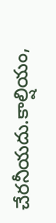చేరనీయదు.కాల్షియం,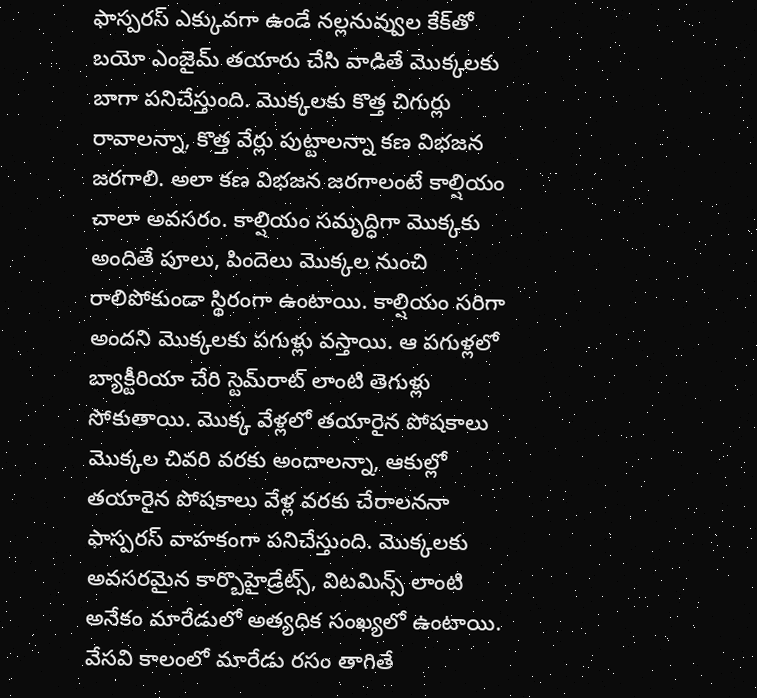ఫాస్పరస్‌ ఎక్కువగా ఉండే నల్లనువ్వుల కేక్‌తో బయో ఎంజైమ్‌ తయారు చేసి వాడితే మొక్కలకు బాగా పనిచేస్తుంది. మొక్కలకు కొత్త చిగుర్లు రావాలన్నా, కొత్త వేర్లు పుట్టాలన్నా కణ విభజన జరగాలి. అలా కణ విభజన జరగాలంటే కాల్షియం చాలా అవసరం. కాల్షియం సమృద్ధిగా మొక్కకు అందితే పూలు, పిందెలు మొక్కల నుంచి రాలిపోకుండా స్థిరంగా ఉంటాయి. కాల్షియం సరిగా అందని మొక్కలకు పగుళ్లు వస్తాయి. ఆ పగుళ్లలో బ్యాక్టీరియా చేరి స్టెమ్‌రాట్‌ లాంటి తెగుళ్లు సోకుతాయి. మొక్క వేళ్లలో తయారైన పోషకాలు మొక్కల చివరి వరకు అందాలన్నా, ఆకుల్లో తయారైన పోషకాలు వేళ్ల వరకు చేరాలననా ఫాస్పరస్‌ వాహకంగా పనిచేస్తుంది. మొక్కలకు అవసరమైన కార్బొహైడ్రేట్స్‌, విటమిన్స్‌ లాంటి అనేకం మారేడులో అత్యధిక సంఖ్యలో ఉంటాయి. వేసవి కాలంలో మారేడు రసం తాగితే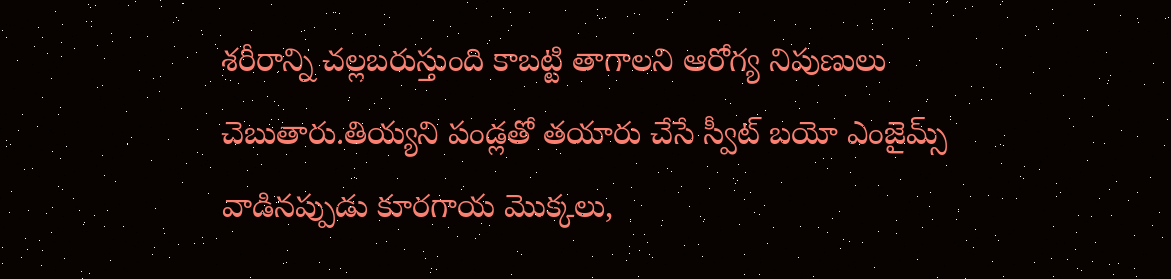శరీరాన్ని చల్లబరుస్తుంది కాబట్టి తాగాలని ఆరోగ్య నిపుణులు చెబుతారు.తియ్యని పండ్లతో తయారు చేసే స్వీట్ బయో ఎంజైమ్స్ వాడినప్పుడు కూరగాయ మొక్కలు,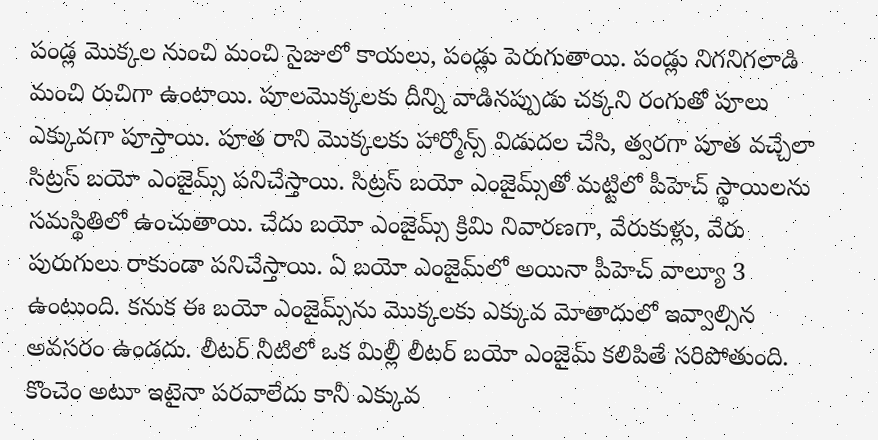పండ్ల మొక్కల నుంచి మంచి సైజులో కాయలు, పండ్లు పెరుగుతాయి. పండ్లు నిగనిగలాడి మంచి రుచిగా ఉంటాయి. పూలమొక్కలకు దీన్ని వాడినప్పుడు చక్కని రంగుతో పూలు ఎక్కువగా పూస్తాయి. పూత రాని మొక్కలకు హార్మోన్స్‌ విడుదల చేసి, త్వరగా పూత వచ్చేలా సిట్రస్‌ బయో ఎంజైమ్స్‌ పనిచేస్తాయి. సిట్రస్ బయో ఎంజైమ్స్‌తో మట్టిలో పీహెచ్‌ స్థాయిలను సమస్థితిలో ఉంచుతాయి. చేదు బయో ఎంజైమ్స్‌ క్రిమి నివారణగా, వేరుకుళ్లు, వేరు పురుగులు రాకుండా పనిచేస్తాయి. ఏ బయో ఎంజైమ్‌లో అయినా పీహెచ్‌ వాల్యూ 3 ఉంటుంది. కనుక ఈ బయో ఎంజైమ్స్‌ను మొక్కలకు ఎక్కువ మోతాదులో ఇవ్వాల్సిన అవసరం ఉండదు. లీటర్ నీటిలో ఒక మిల్లీ లీటర్‌ బయో ఎంజైమ్‌ కలిపితే సరిపోతుంది. కొంచెం అటూ ఇటైనా పరవాలేదు కానీ ఎక్కువ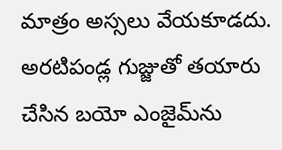మాత్రం అస్సలు వేయకూడదు. అరటిపండ్ల గుజ్జుతో తయారు చేసిన బయో ఎంజైమ్‌ను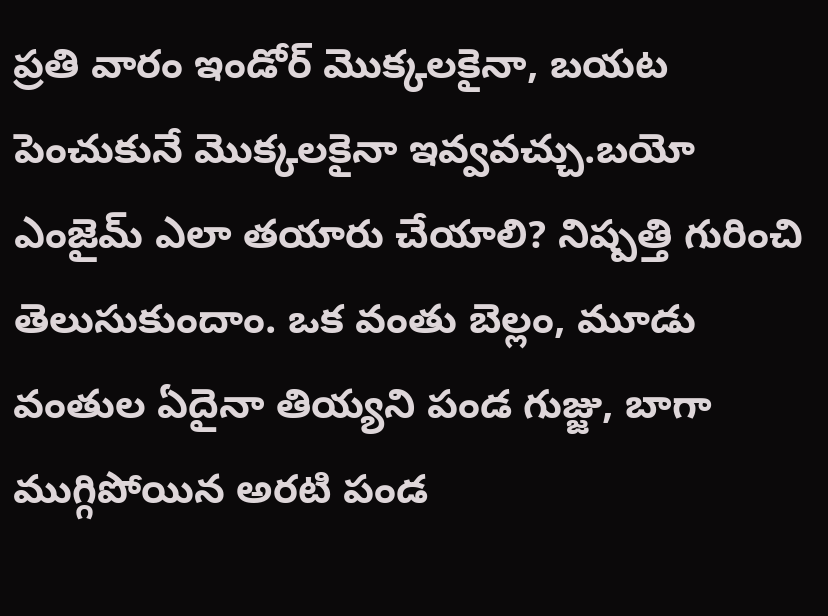ప్రతి వారం ఇండోర్‌ మొక్కలకైనా, బయట పెంచుకునే మొక్కలకైనా ఇవ్వవచ్చు.బయో ఎంజైమ్‌ ఎలా తయారు చేయాలి? నిష్పత్తి గురించి తెలుసుకుందాం. ఒక వంతు బెల్లం, మూడు వంతుల ఏదైనా తియ్యని పండ గుజ్జు, బాగా ముగ్గిపోయిన అరటి పండ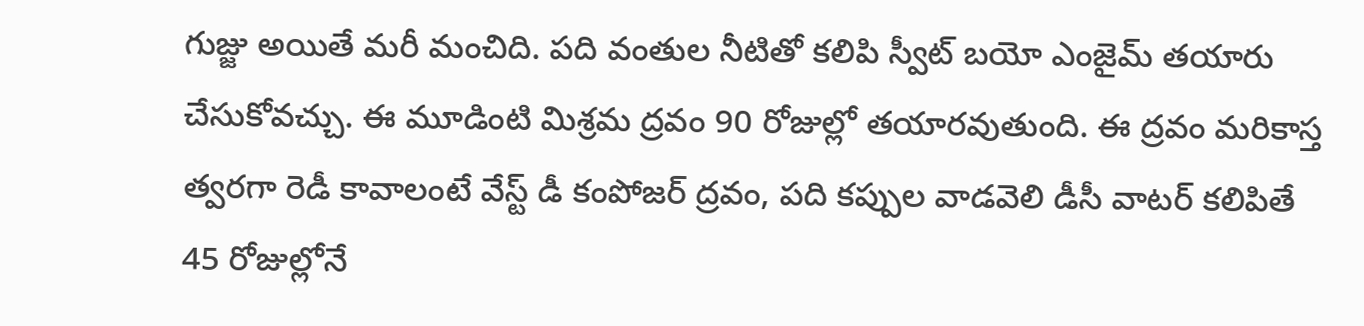గుజ్జు అయితే మరీ మంచిది. పది వంతుల నీటితో కలిపి స్వీట్ బయో ఎంజైమ్‌ తయారు చేసుకోవచ్చు. ఈ మూడింటి మిశ్రమ ద్రవం 90 రోజుల్లో తయారవుతుంది. ఈ ద్రవం మరికాస్త త్వరగా రెడీ కావాలంటే వేస్ట్‌ డీ కంపోజర్‌ ద్రవం, పది కప్పుల వాడవెలి డీసీ వాటర్‌ కలిపితే 45 రోజుల్లోనే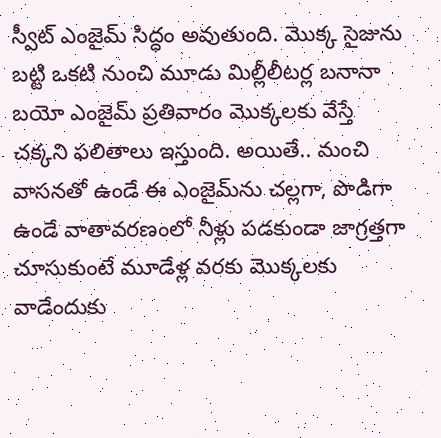స్వీట్‌ ఎంజైమ్‌ సిద్ధం అవుతుంది. మొక్క సైజును బట్టి ఒకటి నుంచి మూడు మిల్లీలీటర్ల బనానా బయో ఎంజైమ్‌ ప్రతివారం మొక్కలకు వేస్తే చక్కని ఫలితాలు ఇస్తుంది. అయితే.. మంచి వాసనతో ఉండే ఈ ఎంజైమ్‌ను చల్లగా, పొడిగా ఉండే వాతావరణంలో నీళ్లు పడకుండా జాగ్రత్తగా చూసుకుంటే మూడేళ్ల వరకు మొక్కలకు వాడేందుకు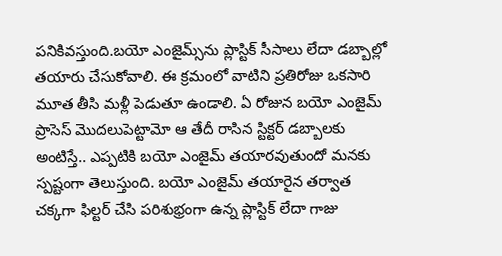పనికివస్తుంది.బయో ఎంజైమ్స్‌ను ప్లాస్టిక్‌ సీసాలు లేదా డబ్బాల్లో తయారు చేసుకోవాలి. ఈ క్రమంలో వాటిని ప్రతిరోజు ఒకసారి మూత తీసి మళ్లీ పెడుతూ ఉండాలి. ఏ రోజున బయో ఎంజైమ్‌ ప్రాసెస్‌ మొదలుపెట్టామో ఆ తేదీ రాసిన స్టిక్టర్‌ డబ్బాలకు అంటిస్తే.. ఎప్పటికి బయో ఎంజైమ్‌ తయారవుతుందో మనకు స్పష్టంగా తెలుస్తుంది. బయో ఎంజైమ్‌ తయారైన తర్వాత చక్కగా ఫిల్టర్ చేసి పరిశుభ్రంగా ఉన్న ప్లాస్టిక్ లేదా గాజు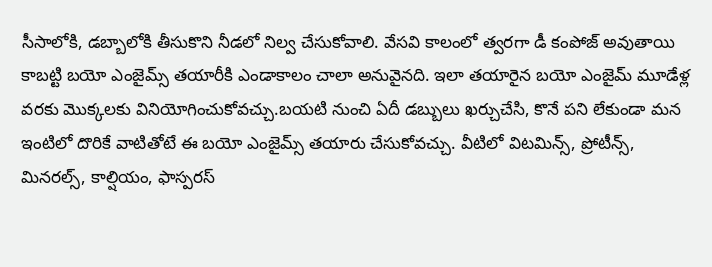సీసాలోకి, డబ్బాలోకి తీసుకొని నీడలో నిల్వ చేసుకోవాలి. వేసవి కాలంలో త్వరగా డీ కంపోజ్‌ అవుతాయి కాబట్టి బయో ఎంజైమ్స్ తయారీకి ఎండాకాలం చాలా అనువైనది. ఇలా తయారైన బయో ఎంజైమ్‌ మూడేళ్ల వరకు మొక్కలకు వినియోగించుకోవచ్చు.బయటి నుంచి ఏదీ డబ్బులు ఖర్చుచేసి, కొనే పని లేకుండా మన ఇంటిలో దొరికే వాటితోటే ఈ బయో ఎంజైమ్స్‌ తయారు చేసుకోవచ్చు. వీటిలో విటమిన్స్‌, ప్రోటీన్స్‌, మినరల్స్‌, కాల్షియం, ఫాస్పరస్‌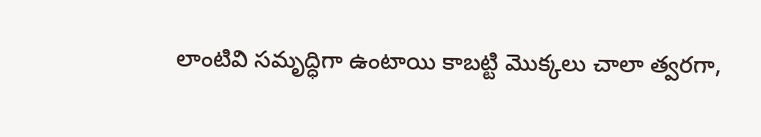లాంటివి సమృద్ధిగా ఉంటాయి కాబట్టి మొక్కలు చాలా త్వరగా,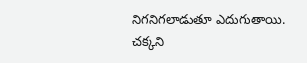నిగనిగలాడుతూ ఎదుగుతాయి. చక్కని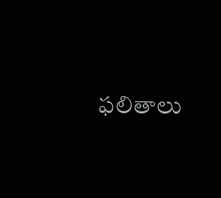ఫలితాలు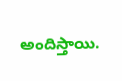అందిస్తాయి.